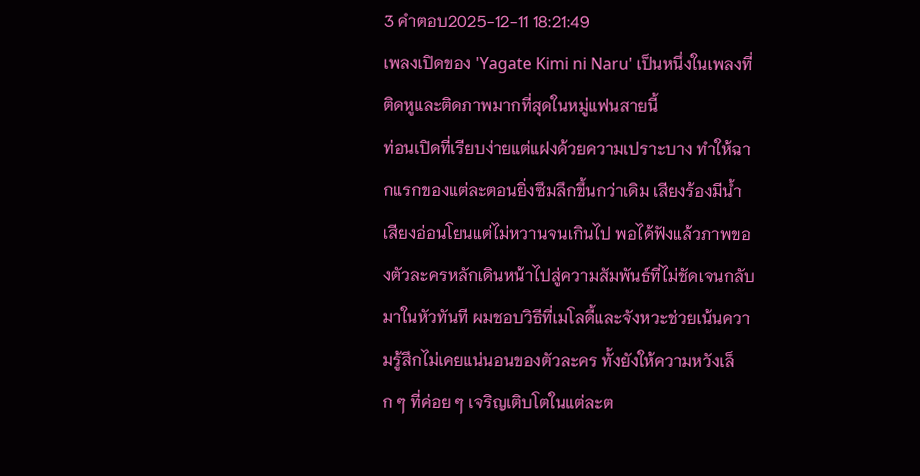3 คำตอบ2025-12-11 18:21:49
เพลงเปิดของ 'Yagate Kimi ni Naru' เป็นหนึ่งในเพลงที่ติดหูและติดภาพมากที่สุดในหมู่แฟนสายนี้
ท่อนเปิดที่เรียบง่ายแต่แฝงด้วยความเปราะบาง ทำให้ฉากแรกของแต่ละตอนยิ่งซึมลึกขึ้นกว่าเดิม เสียงร้องมีน้ำเสียงอ่อนโยนแต่ไม่หวานจนเกินไป พอได้ฟังแล้วภาพของตัวละครหลักเดินหน้าไปสู่ความสัมพันธ์ที่ไม่ชัดเจนกลับมาในหัวทันที ผมชอบวิธีที่เมโลดี้และจังหวะช่วยเน้นความรู้สึกไม่เคยแน่นอนของตัวละคร ทั้งยังให้ความหวังเล็ก ๆ ที่ค่อย ๆ เจริญเติบโตในแต่ละต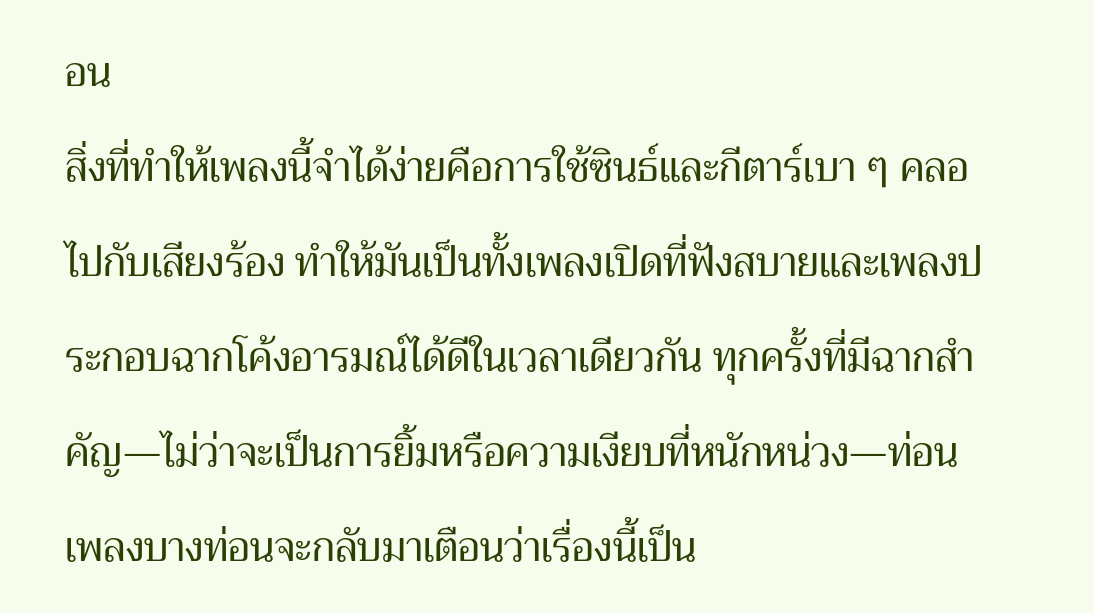อน
สิ่งที่ทำให้เพลงนี้จำได้ง่ายคือการใช้ซินธ์และกีตาร์เบา ๆ คลอไปกับเสียงร้อง ทำให้มันเป็นทั้งเพลงเปิดที่ฟังสบายและเพลงประกอบฉากโค้งอารมณ์ได้ดีในเวลาเดียวกัน ทุกครั้งที่มีฉากสำคัญ—ไม่ว่าจะเป็นการยิ้มหรือความเงียบที่หนักหน่วง—ท่อนเพลงบางท่อนจะกลับมาเตือนว่าเรื่องนี้เป็น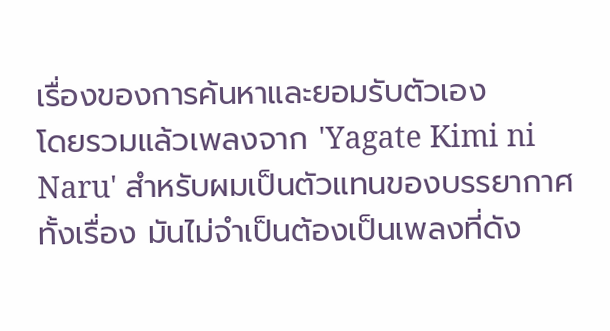เรื่องของการค้นหาและยอมรับตัวเอง
โดยรวมแล้วเพลงจาก 'Yagate Kimi ni Naru' สำหรับผมเป็นตัวแทนของบรรยากาศทั้งเรื่อง มันไม่จำเป็นต้องเป็นเพลงที่ดัง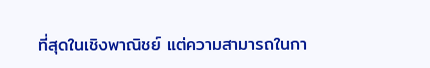ที่สุดในเชิงพาณิชย์ แต่ความสามารถในกา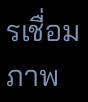รเชื่อมภาพ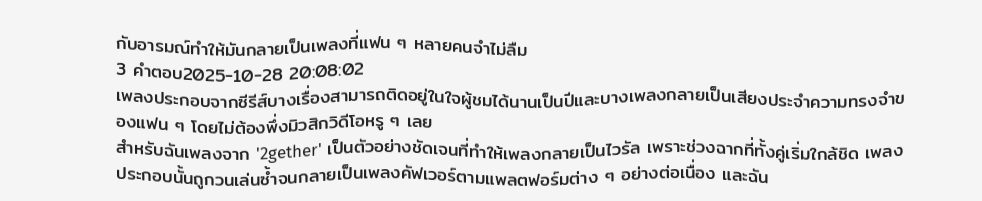กับอารมณ์ทำให้มันกลายเป็นเพลงที่แฟน ๆ หลายคนจำไม่ลืม
3 คำตอบ2025-10-28 20:08:02
เพลงประกอบจากซีรีส์บางเรื่องสามารถติดอยู่ในใจผู้ชมได้นานเป็นปีและบางเพลงกลายเป็นเสียงประจำความทรงจำของแฟน ๆ โดยไม่ต้องพึ่งมิวสิกวิดีโอหรู ๆ เลย
สำหรับฉันเพลงจาก '2gether' เป็นตัวอย่างชัดเจนที่ทำให้เพลงกลายเป็นไวรัล เพราะช่วงฉากที่ทั้งคู่เริ่มใกล้ชิด เพลงประกอบนั้นถูกวนเล่นซ้ำจนกลายเป็นเพลงคัฟเวอร์ตามแพลตฟอร์มต่าง ๆ อย่างต่อเนื่อง และฉัน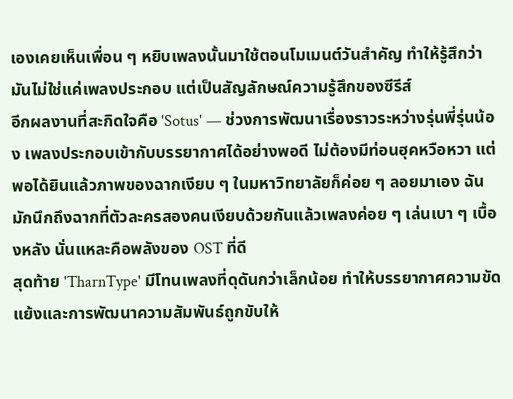เองเคยเห็นเพื่อน ๆ หยิบเพลงนั้นมาใช้ตอนโมเมนต์วันสำคัญ ทำให้รู้สึกว่ามันไม่ใช่แค่เพลงประกอบ แต่เป็นสัญลักษณ์ความรู้สึกของซีรีส์
อีกผลงานที่สะกิดใจคือ 'Sotus' — ช่วงการพัฒนาเรื่องราวระหว่างรุ่นพี่รุ่นน้อง เพลงประกอบเข้ากับบรรยากาศได้อย่างพอดี ไม่ต้องมีท่อนฮุคหวือหวา แต่พอได้ยินแล้วภาพของฉากเงียบ ๆ ในมหาวิทยาลัยก็ค่อย ๆ ลอยมาเอง ฉันมักนึกถึงฉากที่ตัวละครสองคนเงียบด้วยกันแล้วเพลงค่อย ๆ เล่นเบา ๆ เบื้องหลัง นั่นแหละคือพลังของ OST ที่ดี
สุดท้าย 'TharnType' มีโทนเพลงที่ดุดันกว่าเล็กน้อย ทำให้บรรยากาศความขัดแย้งและการพัฒนาความสัมพันธ์ถูกขับให้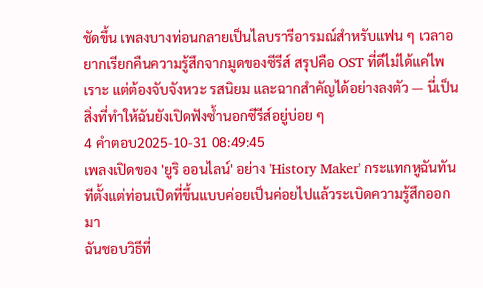ชัดขึ้น เพลงบางท่อนกลายเป็นไลบรารีอารมณ์สำหรับแฟน ๆ เวลาอยากเรียกคืนความรู้สึกจากมูดของซีรีส์ สรุปคือ OST ที่ดีไม่ได้แค่ไพเราะ แต่ต้องจับจังหวะ รสนิยม และฉากสำคัญได้อย่างลงตัว — นี่เป็นสิ่งที่ทำให้ฉันยังเปิดฟังซ้ำนอกซีรีส์อยู่บ่อย ๆ
4 คำตอบ2025-10-31 08:49:45
เพลงเปิดของ 'ยูริ ออนไลน์' อย่าง 'History Maker' กระแทกหูฉันทันทีตั้งแต่ท่อนเปิดที่ขึ้นแบบค่อยเป็นค่อยไปแล้วระเบิดความรู้สึกออกมา
ฉันชอบวิธีที่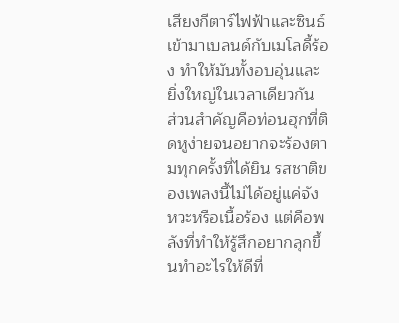เสียงกีตาร์ไฟฟ้าและซินธ์เข้ามาเบลนด์กับเมโลดี้ร้อง ทำให้มันทั้งอบอุ่นและยิ่งใหญ่ในเวลาเดียวกัน ส่วนสำคัญคือท่อนฮุกที่ติดหูง่ายจนอยากจะร้องตามทุกครั้งที่ได้ยิน รสชาติของเพลงนี้ไม่ได้อยู่แค่จังหวะหรือเนื้อร้อง แต่คือพลังที่ทำให้รู้สึกอยากลุกขึ้นทำอะไรให้ดีที่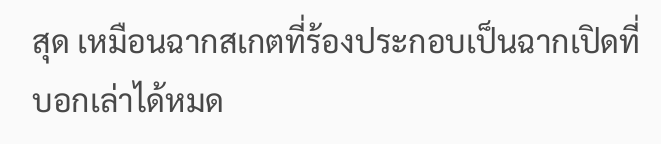สุด เหมือนฉากสเกตที่ร้องประกอบเป็นฉากเปิดที่บอกเล่าได้หมด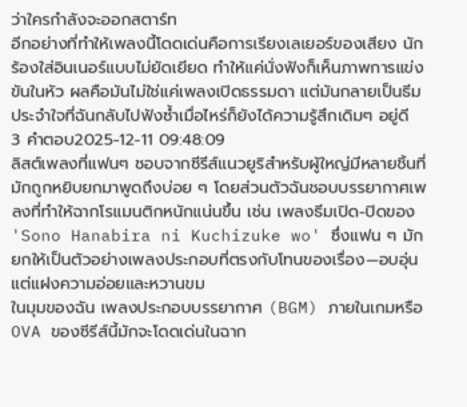ว่าใครกำลังจะออกสตาร์ท
อีกอย่างที่ทำให้เพลงนี้โดดเด่นคือการเรียงเลเยอร์ของเสียง นักร้องใส่อินเนอร์แบบไม่ยัดเยียด ทำให้แค่นั่งฟังก็เห็นภาพการแข่งขันในหัว ผลคือมันไม่ใช่แค่เพลงเปิดธรรมดา แต่มันกลายเป็นธีมประจำใจที่ฉันกลับไปฟังซ้ำเมื่อไหร่ก็ยังได้ความรู้สึกเดิมๆ อยู่ดี
3 คำตอบ2025-12-11 09:48:09
ลิสต์เพลงที่แฟนๆ ชอบจากซีรีส์แนวยูริสำหรับผู้ใหญ่มีหลายชิ้นที่มักถูกหยิบยกมาพูดถึงบ่อย ๆ โดยส่วนตัวฉันชอบบรรยากาศเพลงที่ทำให้ฉากโรแมนติกหนักแน่นขึ้น เช่น เพลงธีมเปิด-ปิดของ 'Sono Hanabira ni Kuchizuke wo' ซึ่งแฟน ๆ มักยกให้เป็นตัวอย่างเพลงประกอบที่ตรงกับโทนของเรื่อง—อบอุ่น แต่แฝงความอ่อยและหวานขม
ในมุมของฉัน เพลงประกอบบรรยากาศ (BGM) ภายในเกมหรือ OVA ของซีรีส์นี้มักจะโดดเด่นในฉาก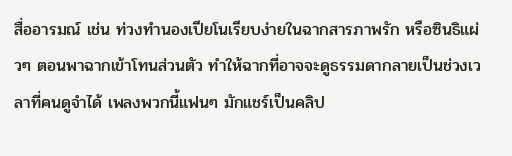สื่ออารมณ์ เช่น ท่วงทำนองเปียโนเรียบง่ายในฉากสารภาพรัก หรือซินธิแผ่วๆ ตอนพาฉากเข้าโทนส่วนตัว ทำให้ฉากที่อาจจะดูธรรมดากลายเป็นช่วงเวลาที่คนดูจำได้ เพลงพวกนี้แฟนๆ มักแชร์เป็นคลิป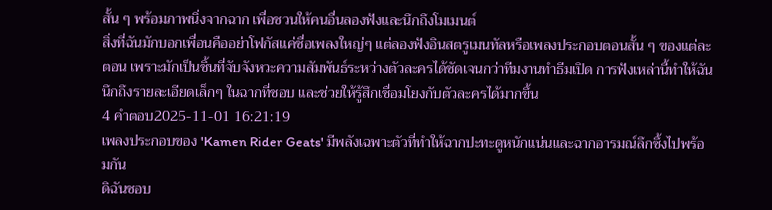สั้น ๆ พร้อมภาพนิ่งจากฉาก เพื่อชวนให้คนอื่นลองฟังและนึกถึงโมเมนต์
สิ่งที่ฉันมักบอกเพื่อนคืออย่าโฟกัสแค่ชื่อเพลงใหญ่ๆ แต่ลองฟังอินสตรูเมนทัลหรือเพลงประกอบตอนสั้น ๆ ของแต่ละตอน เพราะมักเป็นชิ้นที่จับจังหวะความสัมพันธ์ระหว่างตัวละครได้ชัดเจนกว่าทีมงานทำธีมเปิด การฟังเหล่านี้ทำให้ฉันนึกถึงรายละเอียดเล็กๆ ในฉากที่ชอบ และช่วยให้รู้สึกเชื่อมโยงกับตัวละครได้มากขึ้น
4 คำตอบ2025-11-01 16:21:19
เพลงประกอบของ 'Kamen Rider Geats' มีพลังเฉพาะตัวที่ทำให้ฉากปะทะดูหนักแน่นและฉากอารมณ์ลึกซึ้งไปพร้อมกัน
ดิฉันชอบ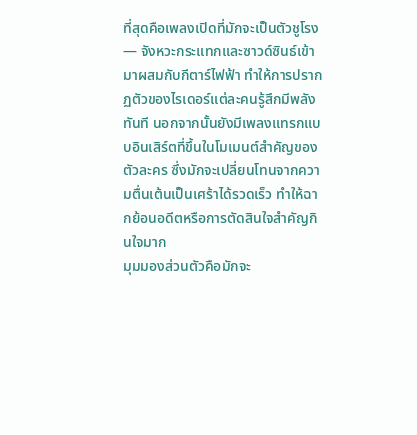ที่สุดคือเพลงเปิดที่มักจะเป็นตัวชูโรง — จังหวะกระแทกและซาวด์ซินธ์เข้ามาผสมกับกีตาร์ไฟฟ้า ทำให้การปรากฏตัวของไรเดอร์แต่ละคนรู้สึกมีพลังทันที นอกจากนั้นยังมีเพลงแทรกแบบอินเสิร์ตที่ขึ้นในโมเมนต์สำคัญของตัวละคร ซึ่งมักจะเปลี่ยนโทนจากความตื่นเต้นเป็นเศร้าได้รวดเร็ว ทำให้ฉากย้อนอดีตหรือการตัดสินใจสำคัญกินใจมาก
มุมมองส่วนตัวคือมักจะ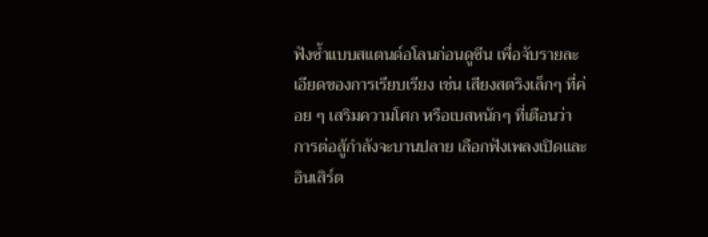ฟังซ้ำแบบสแตนด์อโลนก่อนดูซีน เพื่อจับรายละเอียดของการเรียบเรียง เช่น เสียงสตริงเล็กๆ ที่ค่อย ๆ เสริมความโศก หรือเบสหนักๆ ที่เตือนว่าการต่อสู้กำลังจะบานปลาย เลือกฟังเพลงเปิดและอินเสิร์ต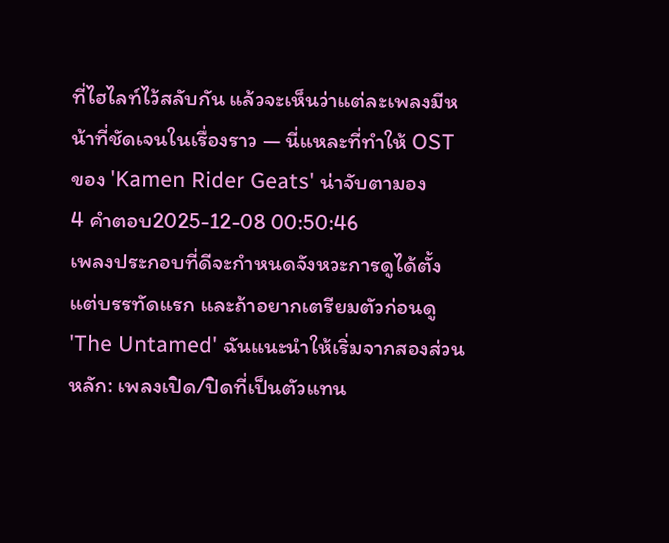ที่ไฮไลท์ไว้สลับกัน แล้วจะเห็นว่าแต่ละเพลงมีหน้าที่ชัดเจนในเรื่องราว — นี่แหละที่ทำให้ OST ของ 'Kamen Rider Geats' น่าจับตามอง
4 คำตอบ2025-12-08 00:50:46
เพลงประกอบที่ดีจะกำหนดจังหวะการดูได้ตั้งแต่บรรทัดแรก และถ้าอยากเตรียมตัวก่อนดู 'The Untamed' ฉันแนะนำให้เริ่มจากสองส่วนหลัก: เพลงเปิด/ปิดที่เป็นตัวแทน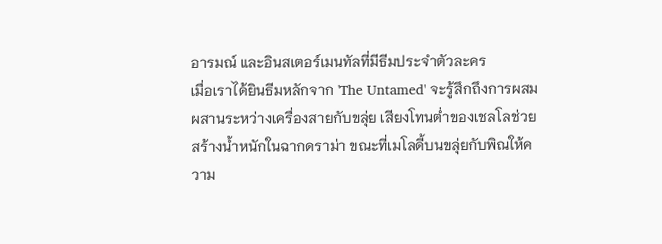อารมณ์ และอินสเตอร์เมนทัลที่มีธีมประจำตัวละคร
เมื่อเราได้ยินธีมหลักจาก 'The Untamed' จะรู้สึกถึงการผสมผสานระหว่างเครื่องสายกับขลุ่ย เสียงโทนต่ำของเชลโลช่วยสร้างน้ำหนักในฉากดราม่า ขณะที่เมโลดี้บนขลุ่ยกับพิณให้ความ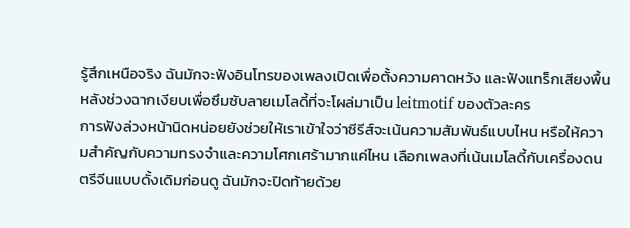รู้สึกเหนือจริง ฉันมักจะฟังอินโทรของเพลงเปิดเพื่อตั้งความคาดหวัง และฟังแทร็กเสียงพื้นหลังช่วงฉากเงียบเพื่อซึมซับลายเมโลดี้ที่จะโผล่มาเป็น leitmotif ของตัวละคร
การฟังล่วงหน้านิดหน่อยยังช่วยให้เราเข้าใจว่าซีรีส์จะเน้นความสัมพันธ์แบบไหน หรือให้ความสำคัญกับความทรงจำและความโศกเศร้ามากแค่ไหน เลือกเพลงที่เน้นเมโลดี้กับเครื่องดนตรีจีนแบบดั้งเดิมก่อนดู ฉันมักจะปิดท้ายด้วย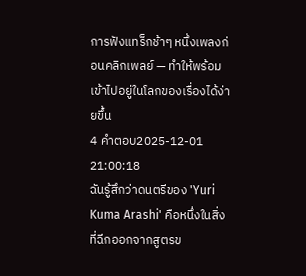การฟังแทร็กช้าๆ หนึ่งเพลงก่อนคลิกเพลย์ — ทำให้พร้อมเข้าไปอยู่ในโลกของเรื่องได้ง่ายขึ้น
4 คำตอบ2025-12-01 21:00:18
ฉันรู้สึกว่าดนตรีของ 'Yuri Kuma Arashi' คือหนึ่งในสิ่งที่ฉีกออกจากสูตรข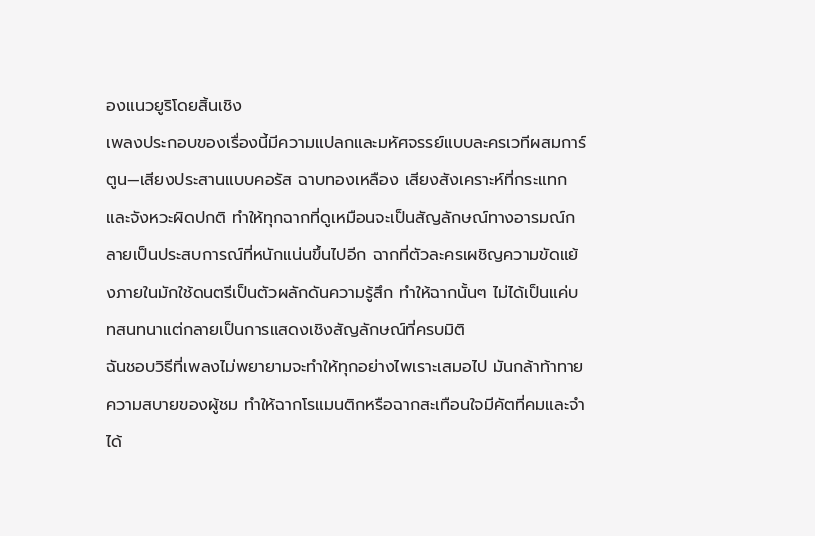องแนวยูริโดยสิ้นเชิง
เพลงประกอบของเรื่องนี้มีความแปลกและมหัศจรรย์แบบละครเวทีผสมการ์ตูน—เสียงประสานแบบคอรัส ฉาบทองเหลือง เสียงสังเคราะห์ที่กระแทก และจังหวะผิดปกติ ทำให้ทุกฉากที่ดูเหมือนจะเป็นสัญลักษณ์ทางอารมณ์กลายเป็นประสบการณ์ที่หนักแน่นขึ้นไปอีก ฉากที่ตัวละครเผชิญความขัดแย้งภายในมักใช้ดนตรีเป็นตัวผลักดันความรู้สึก ทำให้ฉากนั้นๆ ไม่ได้เป็นแค่บทสนทนาแต่กลายเป็นการแสดงเชิงสัญลักษณ์ที่ครบมิติ
ฉันชอบวิธีที่เพลงไม่พยายามจะทำให้ทุกอย่างไพเราะเสมอไป มันกล้าท้าทายความสบายของผู้ชม ทำให้ฉากโรแมนติกหรือฉากสะเทือนใจมีคัตที่คมและจำได้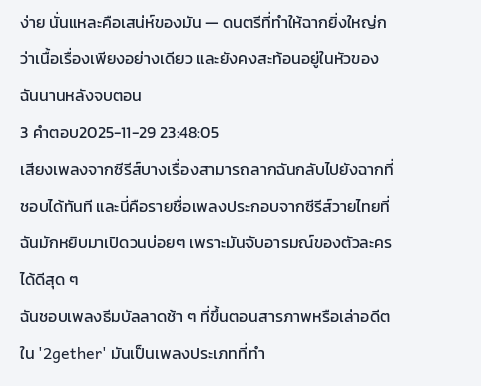ง่าย นั่นแหละคือเสน่ห์ของมัน — ดนตรีที่ทำให้ฉากยิ่งใหญ่กว่าเนื้อเรื่องเพียงอย่างเดียว และยังคงสะท้อนอยู่ในหัวของฉันนานหลังจบตอน
3 คำตอบ2025-11-29 23:48:05
เสียงเพลงจากซีรีส์บางเรื่องสามารถลากฉันกลับไปยังฉากที่ชอบได้ทันที และนี่คือรายชื่อเพลงประกอบจากซีรีส์วายไทยที่ฉันมักหยิบมาเปิดวนบ่อยๆ เพราะมันจับอารมณ์ของตัวละครได้ดีสุด ๆ
ฉันชอบเพลงธีมบัลลาดช้า ๆ ที่ขึ้นตอนสารภาพหรือเล่าอดีตใน '2gether' มันเป็นเพลงประเภทที่ทำ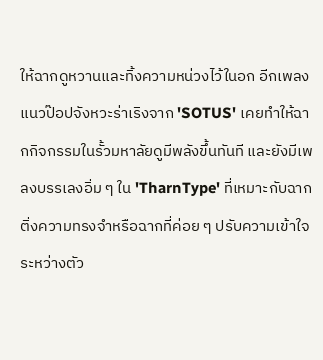ให้ฉากดูหวานและทิ้งความหน่วงไว้ในอก อีกเพลงแนวป๊อปจังหวะร่าเริงจาก 'SOTUS' เคยทำให้ฉากกิจกรรมในรั้วมหาลัยดูมีพลังขึ้นทันที และยังมีเพลงบรรเลงอิ่ม ๆ ใน 'TharnType' ที่เหมาะกับฉากติ่งความทรงจำหรือฉากที่ค่อย ๆ ปรับความเข้าใจระหว่างตัว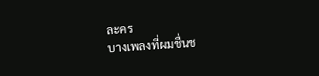ละคร
บางเพลงที่ผมชื่นช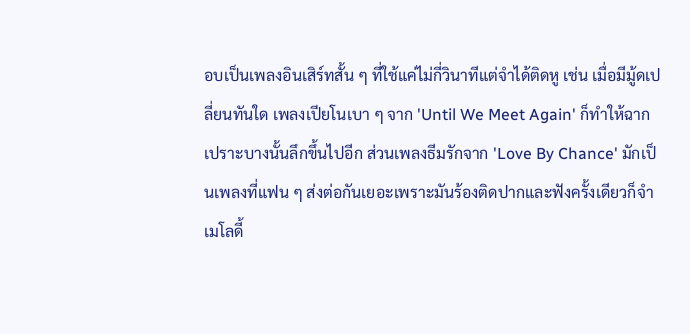อบเป็นเพลงอินเสิร์ทสั้น ๆ ที่ใช้แค่ไม่กี่วินาทีแต่จำได้ติดหู เช่น เมื่อมีมู้ดเปลี่ยนทันใด เพลงเปียโนเบา ๆ จาก 'Until We Meet Again' ก็ทำให้ฉากเปราะบางนั้นลึกขึ้นไปอีก ส่วนเพลงธีมรักจาก 'Love By Chance' มักเป็นเพลงที่แฟน ๆ ส่งต่อกันเยอะเพราะมันร้องติดปากและฟังครั้งเดียวก็จำเมโลดี้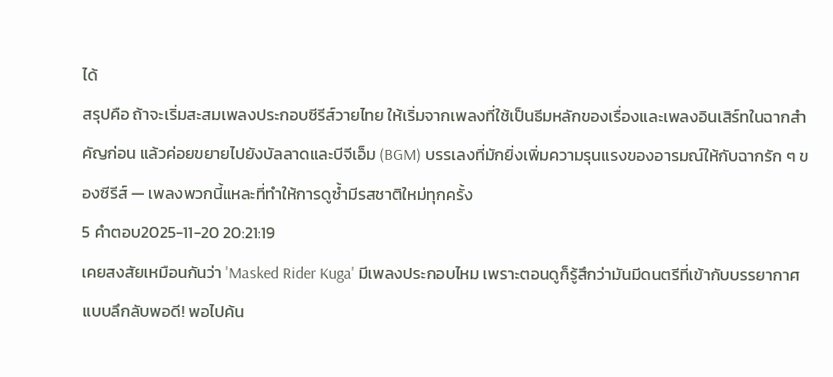ได้
สรุปคือ ถ้าจะเริ่มสะสมเพลงประกอบซีรีส์วายไทย ให้เริ่มจากเพลงที่ใช้เป็นธีมหลักของเรื่องและเพลงอินเสิร์ทในฉากสำคัญก่อน แล้วค่อยขยายไปยังบัลลาดและบีจีเอ็ม (BGM) บรรเลงที่มักยิ่งเพิ่มความรุนแรงของอารมณ์ให้กับฉากรัก ๆ ของซีรีส์ — เพลงพวกนี้แหละที่ทำให้การดูซ้ำมีรสชาติใหม่ทุกครั้ง
5 คำตอบ2025-11-20 20:21:19
เคยสงสัยเหมือนกันว่า 'Masked Rider Kuga' มีเพลงประกอบไหม เพราะตอนดูก็รู้สึกว่ามันมีดนตรีที่เข้ากับบรรยากาศแบบลึกลับพอดี! พอไปค้น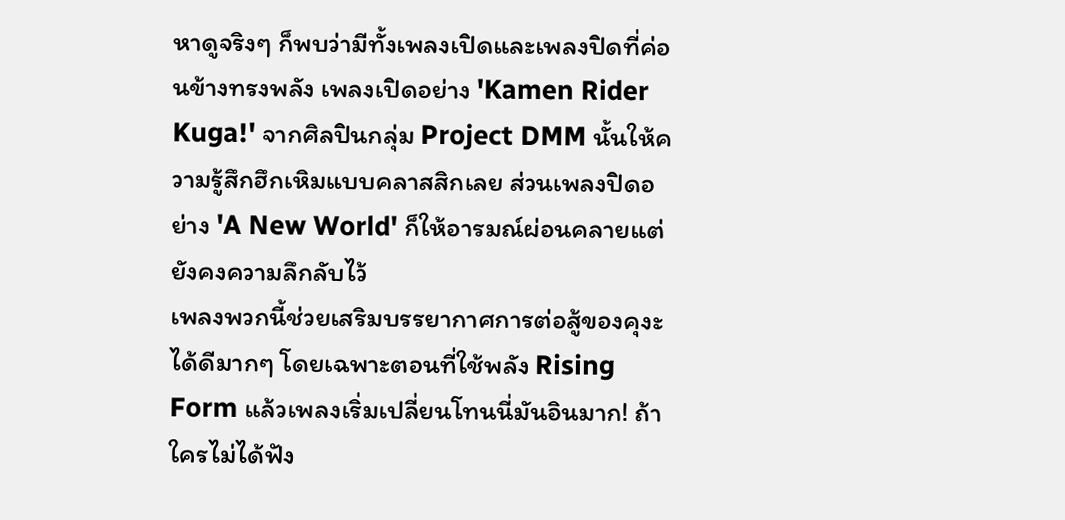หาดูจริงๆ ก็พบว่ามีทั้งเพลงเปิดและเพลงปิดที่ค่อนข้างทรงพลัง เพลงเปิดอย่าง 'Kamen Rider Kuga!' จากศิลปินกลุ่ม Project DMM นั้นให้ความรู้สึกฮึกเหิมแบบคลาสสิกเลย ส่วนเพลงปิดอย่าง 'A New World' ก็ให้อารมณ์ผ่อนคลายแต่ยังคงความลึกลับไว้
เพลงพวกนี้ช่วยเสริมบรรยากาศการต่อสู้ของคุงะได้ดีมากๆ โดยเฉพาะตอนที่ใช้พลัง Rising Form แล้วเพลงเริ่มเปลี่ยนโทนนี่มันอินมาก! ถ้าใครไม่ได้ฟัง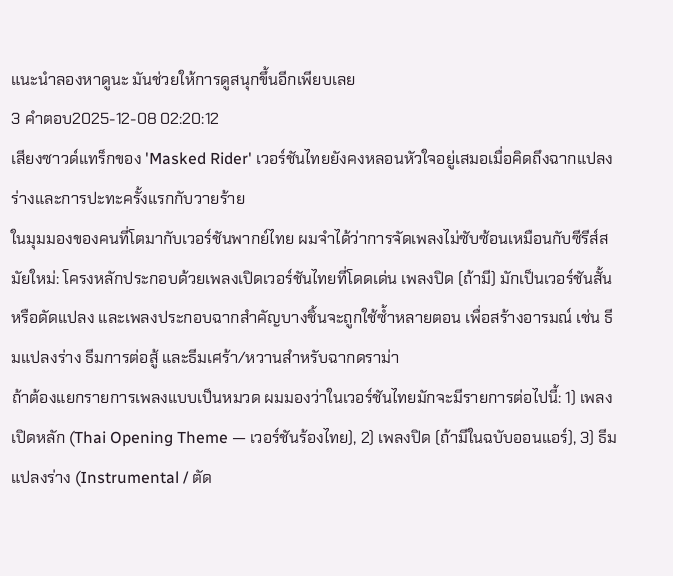แนะนำลองหาดูนะ มันช่วยให้การดูสนุกขึ้นอีกเพียบเลย
3 คำตอบ2025-12-08 02:20:12
เสียงซาวด์แทร็กของ 'Masked Rider' เวอร์ชันไทยยังคงหลอนหัวใจอยู่เสมอเมื่อคิดถึงฉากแปลงร่างและการปะทะครั้งแรกกับวายร้าย
ในมุมมองของคนที่โตมากับเวอร์ชันพากย์ไทย ผมจำได้ว่าการจัดเพลงไม่ซับซ้อนเหมือนกับซีรีส์สมัยใหม่: โครงหลักประกอบด้วยเพลงเปิดเวอร์ชันไทยที่โดดเด่น เพลงปิด (ถ้ามี) มักเป็นเวอร์ชันสั้นหรือดัดแปลง และเพลงประกอบฉากสำคัญบางชิ้นจะถูกใช้ซ้ำหลายตอน เพื่อสร้างอารมณ์ เช่น ธีมแปลงร่าง ธีมการต่อสู้ และธีมเศร้า/หวานสำหรับฉากดราม่า
ถ้าต้องแยกรายการเพลงแบบเป็นหมวด ผมมองว่าในเวอร์ชันไทยมักจะมีรายการต่อไปนี้: 1) เพลงเปิดหลัก (Thai Opening Theme — เวอร์ชันร้องไทย), 2) เพลงปิด (ถ้ามีในฉบับออนแอร์), 3) ธีมแปลงร่าง (Instrumental / ตัด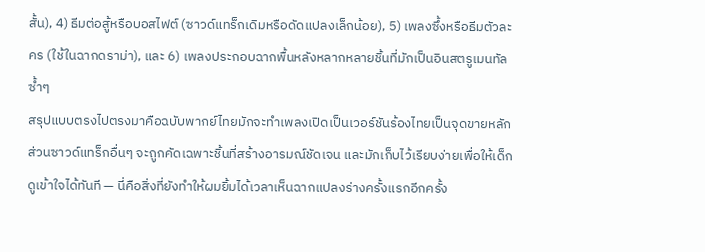สั้น), 4) ธีมต่อสู้หรือบอสไฟต์ (ซาวด์แทร็กเดิมหรือดัดแปลงเล็กน้อย), 5) เพลงซึ้งหรือธีมตัวละคร (ใช้ในฉากดราม่า), และ 6) เพลงประกอบฉากพื้นหลังหลากหลายชิ้นที่มักเป็นอินสตรูเมนทัลซ้ำๆ
สรุปแบบตรงไปตรงมาคือฉบับพากย์ไทยมักจะทำเพลงเปิดเป็นเวอร์ชันร้องไทยเป็นจุดขายหลัก ส่วนซาวด์แทร็กอื่นๆ จะถูกคัดเฉพาะชิ้นที่สร้างอารมณ์ชัดเจน และมักเก็บไว้เรียบง่ายเพื่อให้เด็กดูเข้าใจได้ทันที — นี่คือสิ่งที่ยังทำให้ผมยิ้มได้เวลาเห็นฉากแปลงร่างครั้งแรกอีกครั้ง